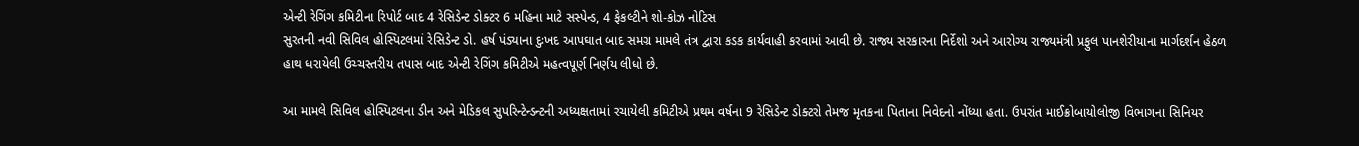એન્ટી રેગિંગ કમિટીના રિપોર્ટ બાદ 4 રેસિડેન્ટ ડોક્ટર 6 મહિના માટે સસ્પેન્ડ, 4 ફેકલ્ટીને શો-કોઝ નોટિસ
સુરતની નવી સિવિલ હોસ્પિટલમાં રેસિડેન્ટ ડો. હર્ષ પંડ્યાના દુઃખદ આપઘાત બાદ સમગ્ર મામલે તંત્ર દ્વારા કડક કાર્યવાહી કરવામાં આવી છે. રાજ્ય સરકારના નિર્દેશો અને આરોગ્ય રાજ્યમંત્રી પ્રફુલ પાનશેરીયાના માર્ગદર્શન હેઠળ હાથ ધરાયેલી ઉચ્ચસ્તરીય તપાસ બાદ એન્ટી રેગિંગ કમિટીએ મહત્વપૂર્ણ નિર્ણય લીધો છે.

આ મામલે સિવિલ હોસ્પિટલના ડીન અને મેડિકલ સુપરિન્ટેન્ડન્ટની અધ્યક્ષતામાં રચાયેલી કમિટીએ પ્રથમ વર્ષના 9 રેસિડેન્ટ ડોક્ટરો તેમજ મૃતકના પિતાના નિવેદનો નોંધ્યા હતા. ઉપરાંત માઈક્રોબાયોલોજી વિભાગના સિનિયર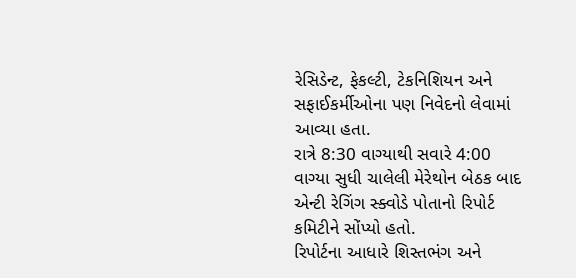રેસિડેન્ટ, ફેકલ્ટી, ટેકનિશિયન અને સફાઈકર્મીઓના પણ નિવેદનો લેવામાં આવ્યા હતા.
રાત્રે 8:30 વાગ્યાથી સવારે 4:00 વાગ્યા સુધી ચાલેલી મેરેથોન બેઠક બાદ એન્ટી રેગિંગ સ્ક્વોડે પોતાનો રિપોર્ટ કમિટીને સોંપ્યો હતો.
રિપોર્ટના આધારે શિસ્તભંગ અને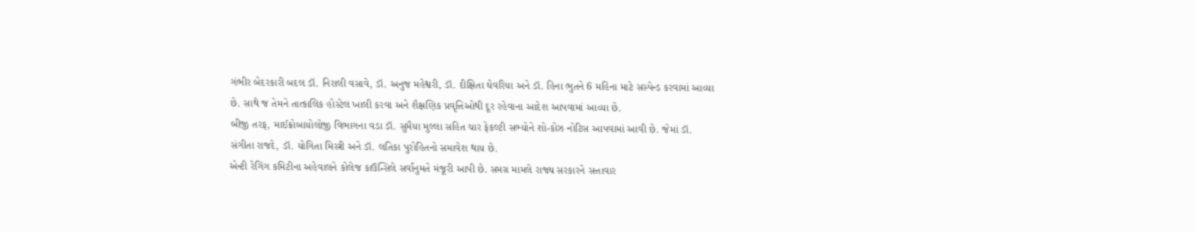ગંભીર બેદરકારી બદલ ડૉ. નિરાલી વસાવે, ડૉ. અનુજ મહેશ્વરી, ડૉ. દીક્ષિતા ઘેવરિયા અને ડૉ. હિના ભુતને 6 મહિના માટે સસ્પેન્ડ કરવામાં આવ્યા છે. સાથે જ તેમને તાત્કાલિક હોસ્ટેલ ખાલી કરવા અને શૈક્ષણિક પ્રવૃત્તિઓથી દૂર રહેવાના આદેશ આપવામાં આવ્યા છે.
બીજી તરફ, માઈક્રોબાયોલોજી વિભાગના વડા ડૉ. સુમૈયા મુલ્લા સહિત ચાર ફેકલ્ટી સભ્યોને શો-કોઝ નોટિસ આપવામાં આવી છે. જેમાં ડૉ. સંગીતા રાજદે, ડૉ. યોગિતા મિસ્ત્રી અને ડૉ. લતિકા પુરોહિતનો સમાવેશ થાય છે.
એન્ટી રેગિંગ કમિટીના અહેવાલને કોલેજ કાઉન્સિલે સર્વાનુમતે મંજૂરી આપી છે. સમગ્ર મામલે રાજ્ય સરકારને સત્તાવાર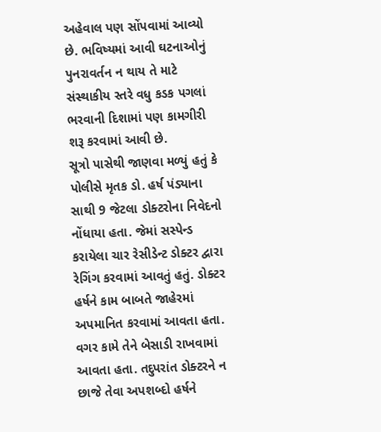અહેવાલ પણ સોંપવામાં આવ્યો છે. ભવિષ્યમાં આવી ઘટનાઓનું પુનરાવર્તન ન થાય તે માટે સંસ્થાકીય સ્તરે વધુ કડક પગલાં ભરવાની દિશામાં પણ કામગીરી શરૂ કરવામાં આવી છે.
સૂત્રો પાસેથી જાણવા મળ્યું હતું કે પોલીસે મૃતક ડો. હર્ષ પંડ્યાના સાથી 9 જેટલા ડોક્ટરોના નિવેદનો નોંધાયા હતા. જેમાં સસ્પેન્ડ કરાયેલા ચાર રેસીડેન્ટ ડોક્ટર દ્વારા રેગિંગ કરવામાં આવતું હતું. ડોક્ટર હર્ષને કામ બાબતે જાહેરમાં અપમાનિત કરવામાં આવતા હતા. વગર કામે તેને બેસાડી રાખવામાં આવતા હતા. તદુપરાંત ડોક્ટરને ન છાજે તેવા અપશબ્દો હર્ષને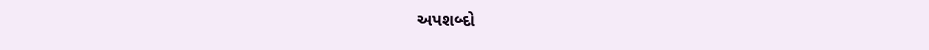અપશબ્દો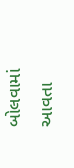બોલવામાં આવતા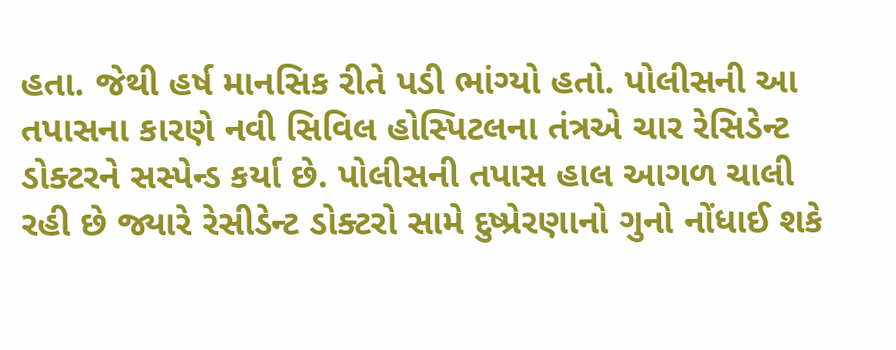હતા. જેથી હર્ષ માનસિક રીતે પડી ભાંગ્યો હતો. પોલીસની આ તપાસના કારણે નવી સિવિલ હોસ્પિટલના તંત્રએ ચાર રેસિડેન્ટ ડોક્ટરને સસ્પેન્ડ કર્યા છે. પોલીસની તપાસ હાલ આગળ ચાલી રહી છે જ્યારે રેસીડેન્ટ ડોક્ટરો સામે દુષ્પ્રેરણાનો ગુનો નોંધાઈ શકે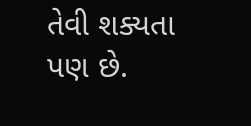તેવી શક્યતા પણ છે.